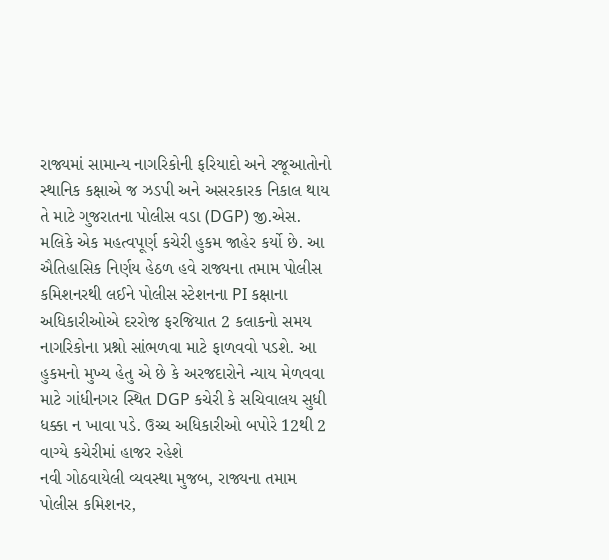રાજ્યમાં સામાન્ય નાગરિકોની ફરિયાદો અને રજૂઆતોનો સ્થાનિક કક્ષાએ જ ઝડપી અને અસરકારક નિકાલ થાય તે માટે ગુજરાતના પોલીસ વડા (DGP) જી.એસ. મલિકે એક મહત્વપૂર્ણ કચેરી હુકમ જાહેર કર્યો છે. આ ઐતિહાસિક નિર્ણય હેઠળ હવે રાજ્યના તમામ પોલીસ કમિશનરથી લઈને પોલીસ સ્ટેશનના PI કક્ષાના અધિકારીઓએ દરરોજ ફરજિયાત 2 કલાકનો સમય નાગરિકોના પ્રશ્નો સાંભળવા માટે ફાળવવો પડશે. આ હુકમનો મુખ્ય હેતુ એ છે કે અરજદારોને ન્યાય મેળવવા માટે ગાંધીનગર સ્થિત DGP કચેરી કે સચિવાલય સુધી ધક્કા ન ખાવા પડે. ઉચ્ચ અધિકારીઓ બપોરે 12થી 2 વાગ્યે કચેરીમાં હાજર રહેશે
નવી ગોઠવાયેલી વ્યવસ્થા મુજબ, રાજ્યના તમામ પોલીસ કમિશનર,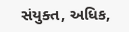સંયુક્ત, અધિક,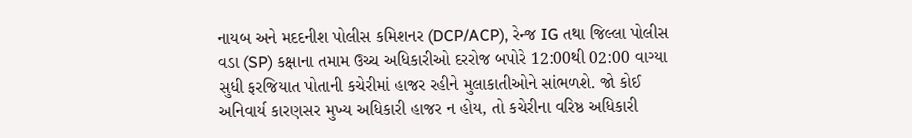નાયબ અને મદદનીશ પોલીસ કમિશનર (DCP/ACP), રેન્જ IG તથા જિલ્લા પોલીસ વડા (SP) કક્ષાના તમામ ઉચ્ચ અધિકારીઓ દરરોજ બપોરે 12:00થી 02:00 વાગ્યા સુધી ફરજિયાત પોતાની કચેરીમાં હાજર રહીને મુલાકાતીઓને સાંભળશે. જો કોઈ અનિવાર્ય કારણસર મુખ્ય અધિકારી હાજર ન હોય, તો કચેરીના વરિષ્ઠ અધિકારી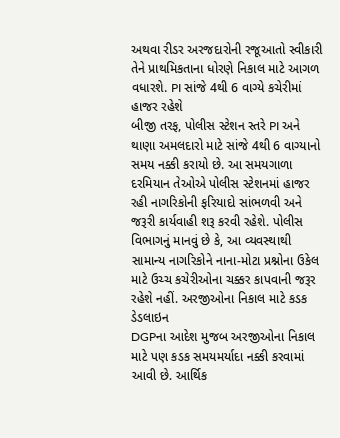અથવા રીડર અરજદારોની રજૂઆતો સ્વીકારી તેને પ્રાથમિકતાના ધોરણે નિકાલ માટે આગળ વધારશે. PI સાંજે 4થી 6 વાગ્યે કચેરીમાં હાજર રહેશે
બીજી તરફ, પોલીસ સ્ટેશન સ્તરે PI અને થાણા અમલદારો માટે સાંજે 4થી 6 વાગ્યાનો સમય નક્કી કરાયો છે. આ સમયગાળા દરમિયાન તેઓએ પોલીસ સ્ટેશનમાં હાજર રહી નાગરિકોની ફરિયાદો સાંભળવી અને જરૂરી કાર્યવાહી શરૂ કરવી રહેશે. પોલીસ વિભાગનું માનવું છે કે, આ વ્યવસ્થાથી સામાન્ય નાગરિકોને નાના-મોટા પ્રશ્નોના ઉકેલ માટે ઉચ્ચ કચેરીઓના ચક્કર કાપવાની જરૂર રહેશે નહીં. અરજીઓના નિકાલ માટે કડક ડેડલાઇન
DGPના આદેશ મુજબ અરજીઓના નિકાલ માટે પણ કડક સમયમર્યાદા નક્કી કરવામાં આવી છે. આર્થિક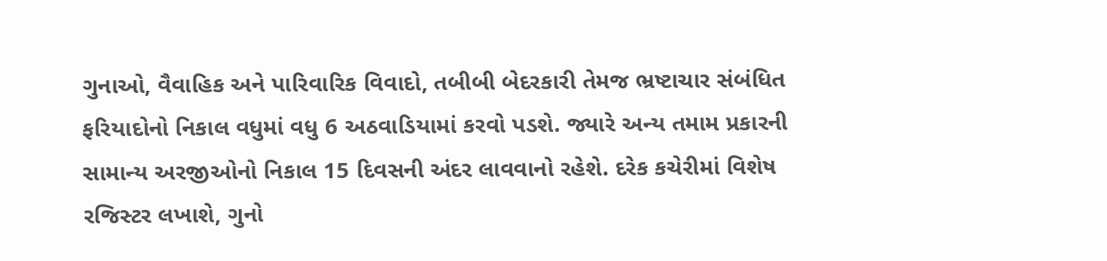ગુનાઓ, વૈવાહિક અને પારિવારિક વિવાદો, તબીબી બેદરકારી તેમજ ભ્રષ્ટાચાર સંબંધિત ફરિયાદોનો નિકાલ વધુમાં વધુ 6 અઠવાડિયામાં કરવો પડશે. જ્યારે અન્ય તમામ પ્રકારની સામાન્ય અરજીઓનો નિકાલ 15 દિવસની અંદર લાવવાનો રહેશે. દરેક કચેરીમાં વિશેષ રજિસ્ટર લખાશે, ગુનો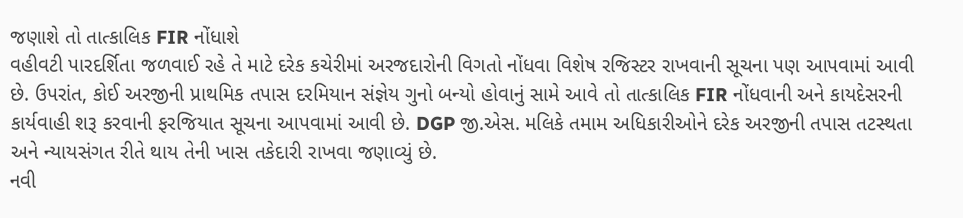જણાશે તો તાત્કાલિક FIR નોંધાશે
વહીવટી પારદર્શિતા જળવાઈ રહે તે માટે દરેક કચેરીમાં અરજદારોની વિગતો નોંધવા વિશેષ રજિસ્ટર રાખવાની સૂચના પણ આપવામાં આવી છે. ઉપરાંત, કોઈ અરજીની પ્રાથમિક તપાસ દરમિયાન સંજ્ઞેય ગુનો બન્યો હોવાનું સામે આવે તો તાત્કાલિક FIR નોંધવાની અને કાયદેસરની કાર્યવાહી શરૂ કરવાની ફરજિયાત સૂચના આપવામાં આવી છે. DGP જી.એસ. મલિકે તમામ અધિકારીઓને દરેક અરજીની તપાસ તટસ્થતા અને ન્યાયસંગત રીતે થાય તેની ખાસ તકેદારી રાખવા જણાવ્યું છે.
નવી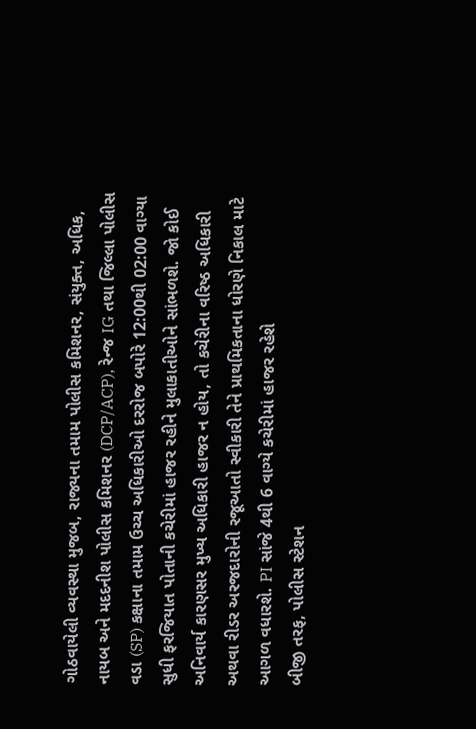ગોઠવાયેલી વ્યવસ્થા મુજબ, રાજ્યના તમામ પોલીસ કમિશનર, સંયુક્ત, અધિક, નાયબ અને મદદનીશ પોલીસ કમિશનર (DCP/ACP), રેન્જ IG તથા જિલ્લા પોલીસ વડા (SP) કક્ષાના તમામ ઉચ્ચ અધિકારીઓ દરરોજ બપોરે 12:00થી 02:00 વાગ્યા સુધી ફરજિયાત પોતાની કચેરીમાં હાજર રહીને મુલાકાતીઓને સાંભળશે. જો કોઈ અનિવાર્ય કારણસર મુખ્ય અધિકારી હાજર ન હોય, તો કચેરીના વરિષ્ઠ અધિકારી અથવા રીડર અરજદારોની રજૂઆતો સ્વીકારી તેને પ્રાથમિકતાના ધોરણે નિકાલ માટે આગળ વધારશે. PI સાંજે 4થી 6 વાગ્યે કચેરીમાં હાજર રહેશે
બીજી તરફ, પોલીસ સ્ટેશન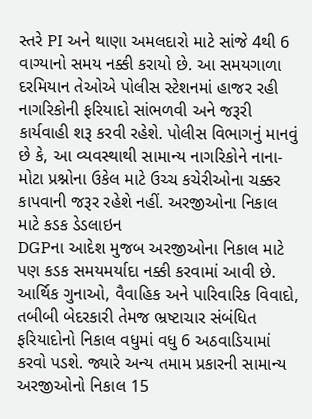સ્તરે PI અને થાણા અમલદારો માટે સાંજે 4થી 6 વાગ્યાનો સમય નક્કી કરાયો છે. આ સમયગાળા દરમિયાન તેઓએ પોલીસ સ્ટેશનમાં હાજર રહી નાગરિકોની ફરિયાદો સાંભળવી અને જરૂરી કાર્યવાહી શરૂ કરવી રહેશે. પોલીસ વિભાગનું માનવું છે કે, આ વ્યવસ્થાથી સામાન્ય નાગરિકોને નાના-મોટા પ્રશ્નોના ઉકેલ માટે ઉચ્ચ કચેરીઓના ચક્કર કાપવાની જરૂર રહેશે નહીં. અરજીઓના નિકાલ માટે કડક ડેડલાઇન
DGPના આદેશ મુજબ અરજીઓના નિકાલ માટે પણ કડક સમયમર્યાદા નક્કી કરવામાં આવી છે. આર્થિક ગુનાઓ, વૈવાહિક અને પારિવારિક વિવાદો, તબીબી બેદરકારી તેમજ ભ્રષ્ટાચાર સંબંધિત ફરિયાદોનો નિકાલ વધુમાં વધુ 6 અઠવાડિયામાં કરવો પડશે. જ્યારે અન્ય તમામ પ્રકારની સામાન્ય અરજીઓનો નિકાલ 15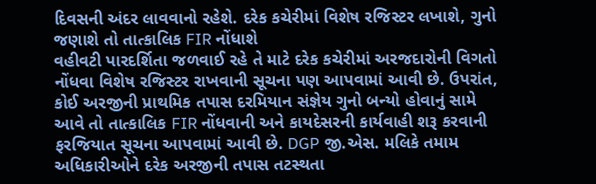દિવસની અંદર લાવવાનો રહેશે. દરેક કચેરીમાં વિશેષ રજિસ્ટર લખાશે, ગુનો જણાશે તો તાત્કાલિક FIR નોંધાશે
વહીવટી પારદર્શિતા જળવાઈ રહે તે માટે દરેક કચેરીમાં અરજદારોની વિગતો નોંધવા વિશેષ રજિસ્ટર રાખવાની સૂચના પણ આપવામાં આવી છે. ઉપરાંત, કોઈ અરજીની પ્રાથમિક તપાસ દરમિયાન સંજ્ઞેય ગુનો બન્યો હોવાનું સામે આવે તો તાત્કાલિક FIR નોંધવાની અને કાયદેસરની કાર્યવાહી શરૂ કરવાની ફરજિયાત સૂચના આપવામાં આવી છે. DGP જી.એસ. મલિકે તમામ અધિકારીઓને દરેક અરજીની તપાસ તટસ્થતા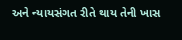અને ન્યાયસંગત રીતે થાય તેની ખાસ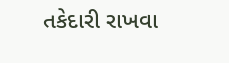તકેદારી રાખવા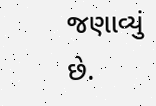જણાવ્યું છે.